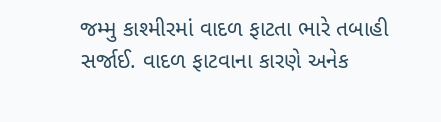જમ્મુ કાશ્મીરમાં વાદળ ફાટતા ભારે તબાહી સર્જાઈ. વાદળ ફાટવાના કારણે અનેક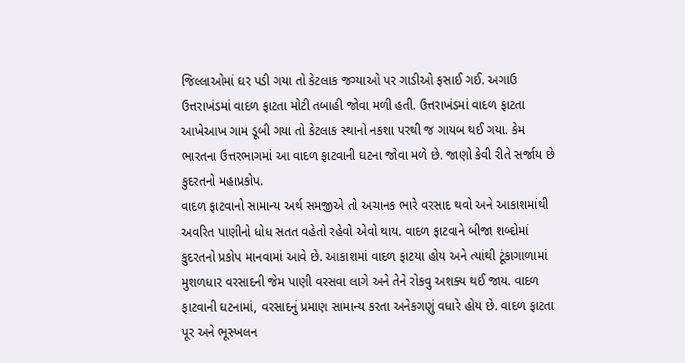જિલ્લાઓમાં ઘર પડી ગયા તો કેટલાક જગ્યાઓ પર ગાડીઓ ફસાઈ ગઈ. અગાઉ ઉત્તરાખંડમાં વાદળ ફાટતા મોટી તબાહી જોવા મળી હતી. ઉત્તરાખંડમાં વાદળ ફાટતા આખેઆખ ગામ ડૂબી ગયા તો કેટલાક સ્થાનો નકશા પરથી જ ગાયબ થઈ ગયા. કેમ ભારતના ઉત્તરભાગમાં આ વાદળ ફાટવાની ઘટના જોવા મળે છે. જાણો કેવી રીતે સર્જાય છે કુદરતનો મહાપ્રકોપ.
વાદળ ફાટવાનો સામાન્ય અર્થ સમજીએ તો અચાનક ભારે વરસાદ થવો અને આકાશમાંથી અવરિત પાણીનો ધોધ સતત વહેતો રહેવો એવો થાય. વાદળ ફાટવાને બીજા શબ્દોમાં કુદરતનો પ્રકોપ માનવામાં આવે છે. આકાશમાં વાદળ ફાટયા હોય અને ત્યાંથી ટૂંકાગાળામાં મુશળધાર વરસાદની જેમ પાણી વરસવા લાગે અને તેને રોકવુ અશક્ય થઈ જાય. વાદળ ફાટવાની ઘટનામાં, વરસાદનું પ્રમાણ સામાન્ય કરતા અનેકગણું વધારે હોય છે. વાદળ ફાટતા પૂર અને ભૂસ્ખલન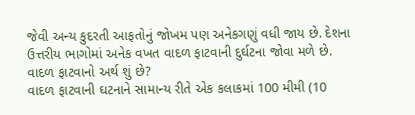જેવી અન્ય કુદરતી આફતોનું જોખમ પણ અનેકગણું વધી જાય છે. દેશના ઉત્તરીય ભાગોમાં અનેક વખત વાદળ ફાટવાની દુર્ઘટના જોવા મળે છે.
વાદળ ફાટવાનો અર્થ શું છે?
વાદળ ફાટવાની ઘટનાને સામાન્ય રીતે એક કલાકમાં 100 મીમી (10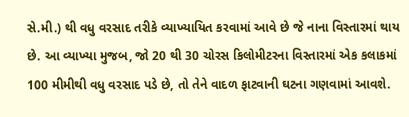સે.મી.) થી વધુ વરસાદ તરીકે વ્યાખ્યાયિત કરવામાં આવે છે જે નાના વિસ્તારમાં થાય છે. આ વ્યાખ્યા મુજબ, જો 20 થી 30 ચોરસ કિલોમીટરના વિસ્તારમાં એક કલાકમાં 100 મીમીથી વધુ વરસાદ પડે છે, તો તેને વાદળ ફાટવાની ઘટના ગણવામાં આવશે.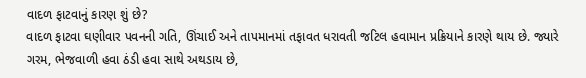વાદળ ફાટવાનું કારણ શું છે?
વાદળ ફાટવા ઘણીવાર પવનની ગતિ, ઊંચાઈ અને તાપમાનમાં તફાવત ધરાવતી જટિલ હવામાન પ્રક્રિયાને કારણે થાય છે. જ્યારે ગરમ, ભેજવાળી હવા ઠંડી હવા સાથે અથડાય છે,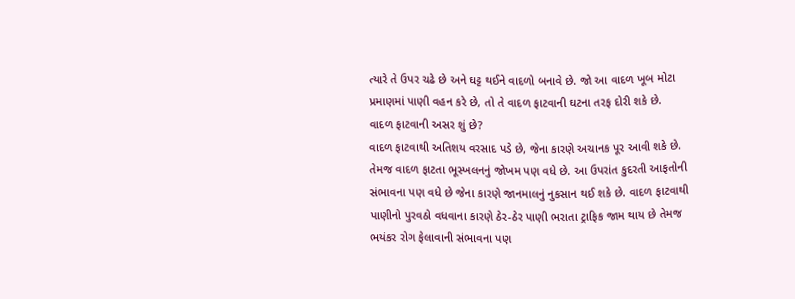ત્યારે તે ઉપર ચઢે છે અને ઘટ્ટ થઈને વાદળો બનાવે છે. જો આ વાદળ ખૂબ મોટા પ્રમાણમાં પાણી વહન કરે છે, તો તે વાદળ ફાટવાની ઘટના તરફ દોરી શકે છે.
વાદળ ફાટવાની અસર શું છે?
વાદળ ફાટવાથી અતિશય વરસાદ પડે છે, જેના કારણે અચાનક પૂર આવી શકે છે. તેમજ વાદળ ફાટતા ભૂસ્ખલનનું જોખમ પણ વધે છે. આ ઉપરાંત કુદરતી આફતોની સંભાવના પણ વધે છે જેના કારણે જાનમાલનું નુકસાન થઈ શકે છે. વાદળ ફાટવાથી પાણીનો પુરવઠો વધવાના કારણે ઠેર-ઠેર પાણી ભરાતા ટ્રાફિક જામ થાય છે તેમજ ભયંકર રોગ ફેલાવાની સંભાવના પણ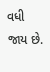વધી જાય છે.